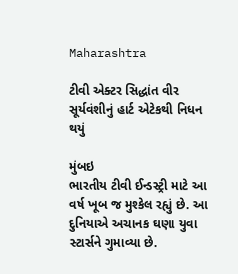Maharashtra

ટીવી એક્ટર સિદ્ધાંત વીર સૂર્યવંશીનું હાર્ટ એટેકથી નિધન થયું

મુંબઇ
ભારતીય ટીવી ઈન્ડસ્ટ્રી માટે આ વર્ષ ખૂબ જ મુશ્કેલ રહ્યું છે. આ દુનિયાએ અચાનક ઘણા યુવા સ્ટાર્સને ગુમાવ્યા છે.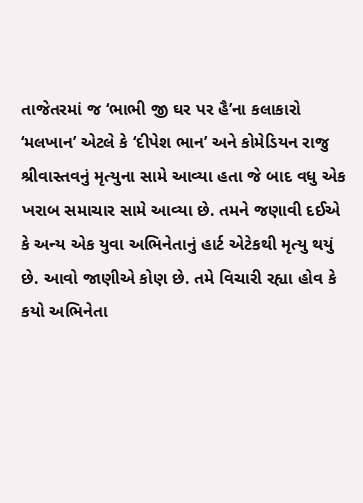તાજેતરમાં જ ‘ભાભી જી ઘર પર હૈ’ના કલાકારો ‘મલખાન’ એટલે કે ‘દીપેશ ભાન’ અને કોમેડિયન રાજુ શ્રીવાસ્તવનું મૃત્યુના સામે આવ્યા હતા જે બાદ વધુ એક ખરાબ સમાચાર સામે આવ્યા છે. તમને જણાવી દઈએ કે અન્ય એક યુવા અભિનેતાનું હાર્ટ એટેકથી મૃત્યુ થયું છે. આવો જાણીએ કોણ છે. તમે વિચારી રહ્યા હોવ કે કયો અભિનેતા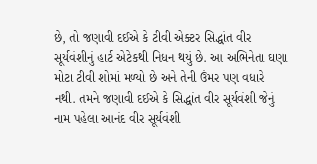છે, તો જણાવી દઈએ કે ટીવી એક્ટર સિદ્ધાંત વીર સૂર્યવંશીનું હાર્ટ એટેકથી નિધન થયું છે. આ અભિનેતા ઘણા મોટા ટીવી શોમાં મળ્યો છે અને તેની ઉંમર પણ વધારે નથી. તમને જણાવી દઈએ કે સિદ્ધાંત વીર સૂર્યવંશી જેનું નામ પહેલા આનંદ વીર સૂર્યવંશી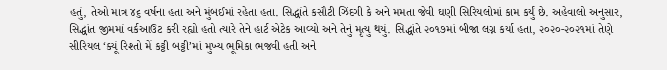હતું, તેઓ માત્ર ૪૬ વર્ષના હતા અને મુંબઈમાં રહેતા હતા. સિદ્ધાંતે કસૌટી ઝિંદગી કે અને મમતા જેવી ઘણી સિરિયલોમાં કામ કર્યું છે. અહેવાલો અનુસાર, સિદ્ધાંત જીમમાં વર્કઆઉટ કરી રહ્યો હતો ત્યારે તેને હાર્ટ એટેક આવ્યો અને તેનું મૃત્યુ થયું. સિદ્ધાંતે ૨૦૧૭માં બીજા લગ્ન કર્યા હતા, ૨૦૨૦-૨૦૨૧માં તેણે સીરિયલ ‘ક્યૂં રિશ્તો મેં કટ્ટી બટ્ટી’માં મુખ્ય ભૂમિકા ભજવી હતી અને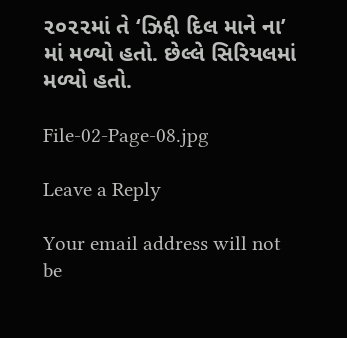૨૦૨૨માં તે ‘ઝિદ્દી દિલ માને ના’ માં મળ્યો હતો. છેલ્લે સિરિયલમાં મળ્યો હતો.

File-02-Page-08.jpg

Leave a Reply

Your email address will not be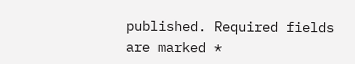published. Required fields are marked *